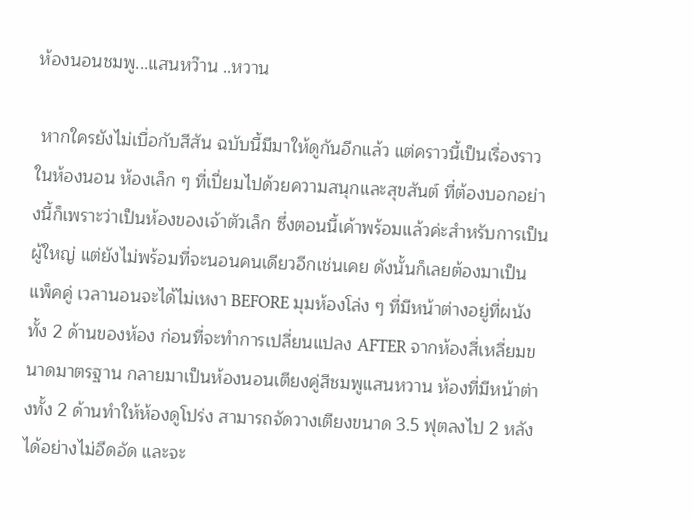ห้องนอนชมพู...แสนหว๊าน ..หวาน

 หากใครยังไม่เบื่อกับสีสัน ฉบับนี้มีมาให้ดูกันอีกแล้ว แต่คราวนี้เป็นเรื่องราวในห้องนอน ห้องเล็ก ๆ ที่เปี่ยมไปด้วยความสนุกและสุขสันต์ ที่ต้องบอกอย่างนี้ก็เพราะว่าเป็นห้องของเจ้าตัวเล็ก ซึ่งตอนนี้เค้าพร้อมแล้วค่ะสำหรับการเป็นผู้ใหญ่ แต่ยังไม่พร้อมที่จะนอนคนเดียวอีกเช่นเคย ดังนั้นก็เลยต้องมาเป็นแพ็คคู่ เวลานอนจะได้ไม่เหงา BEFORE มุมห้องโล่ง ๆ ที่มีหน้าต่างอยู่ที่ผนังทั้ง 2 ด้านของห้อง ก่อนที่จะทำการเปลี่ยนแปลง AFTER จากห้องสี่เหลี่ยมขนาดมาตรฐาน กลายมาเป็นห้องนอนเตียงคู่สีชมพูแสนหวาน ห้องที่มีหน้าต่างทั้ง 2 ด้านทำให้ห้องดูโปร่ง สามารถจัดวางเตียงขนาด 3.5 ฟุตลงไป 2 หลังได้อย่างไม่อึดอัด และจะ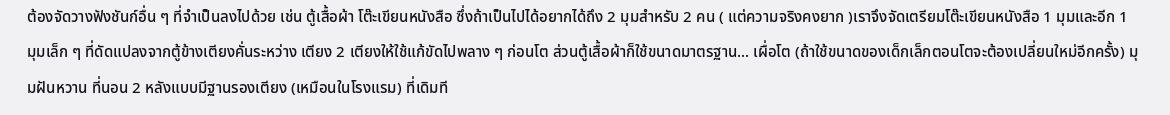ต้องจัดวางฟังชันก์อื่น ๆ ที่จำเป็นลงไปด้วย เช่น ตู้เสื้อผ้า โต๊ะเขียนหนังสือ ซึ่งถ้าเป็นไปได้อยากได้ถึง 2 มุมสำหรับ 2 คน ( แต่ความจริงคงยาก )เราจึงจัดเตรียมโต๊ะเขียนหนังสือ 1 มุมและอีก 1 มุมเล็ก ๆ ที่ดัดแปลงจากตู้ข้างเตียงคั่นระหว่าง เตียง 2 เตียงให้ใช้แก้ขัดไปพลาง ๆ ก่อนโต ส่วนตู้เสื้อผ้าก็ใช้ขนาดมาตรฐาน... เผื่อโต (ถ้าใช้ขนาดของเด็กเล็กตอนโตจะต้องเปลี่ยนใหม่อีกครั้ง) มุมฝันหวาน ที่นอน 2 หลังแบบมีฐานรองเตียง (เหมือนในโรงแรม) ที่เดิมที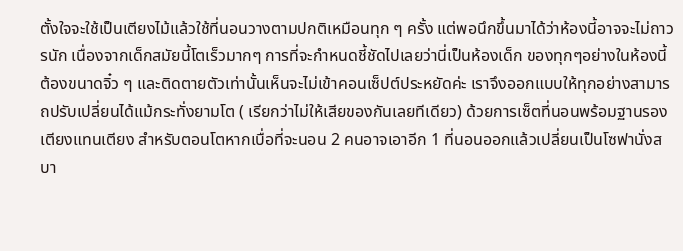ตั้งใจจะใช้เป็นเตียงไม้แล้วใช้ที่นอนวางตามปกติเหมือนทุก ๆ ครั้ง แต่พอนึกขึ้นมาได้ว่าห้องนี้อาจจะไม่ถาวรนัก เนื่องจากเด็กสมัยนี้โตเร็วมากๆ การที่จะกำหนดชี้ชัดไปเลยว่านี่เป็นห้องเด็ก ของทุกๆอย่างในห้องนี้ต้องขนาดจิ๋ว ๆ และติดตายตัวเท่านั้นเห็นจะไม่เข้าคอนเซ็ปต์ประหยัดค่ะ เราจึงออกแบบให้ทุกอย่างสามารถปรับเปลี่ยนได้แม้กระทั่งยามโต ( เรียกว่าไม่ให้เสียของกันเลยทีเดียว) ด้วยการเซ็ตที่นอนพร้อมฐานรองเตียงแทนเตียง สำหรับตอนโตหากเบื่อที่จะนอน 2 คนอาจเอาอีก 1 ที่นอนออกแล้วเปลี่ยนเป็นโซฟานั่งสบา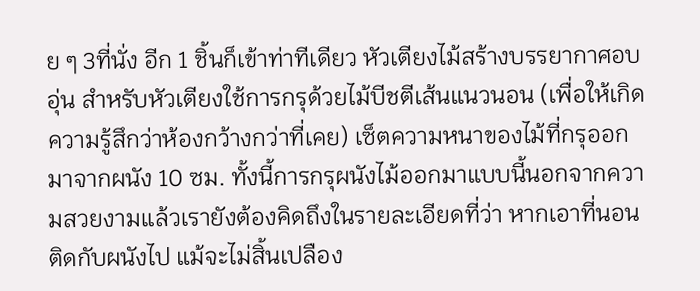ย ๆ 3ที่นั่ง อีก 1 ชิ้นก็เข้าท่าทีเดียว หัวเตียงไม้สร้างบรรยากาศอบอุ่น สำหรับหัวเตียงใช้การกรุด้วยไม้บีชตีเส้นแนวนอน (เพื่อให้เกิดความรู้สึกว่าห้องกว้างกว่าที่เคย) เซ็ตความหนาของไม้ที่กรุออกมาจากผนัง 10 ซม. ทั้งนี้การกรุผนังไม้ออกมาแบบนี้นอกจากความสวยงามแล้วเรายังต้องคิดถึงในรายละเอียดที่ว่า หากเอาที่นอนติดกับผนังไป แม้จะไม่สิ้นเปลือง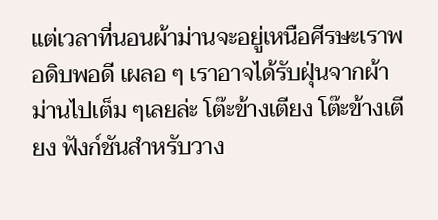แต่เวลาที่นอนผ้าม่านจะอยู่เหนือศีรษะเราพอดิบพอดี เผลอ ๆ เราอาจได้รับฝุ่นจากผ้าม่านไปเต็ม ๆเลยล่ะ โต๊ะข้างเตียง โต๊ะข้างเตียง ฟังก์ชันสำหรับวาง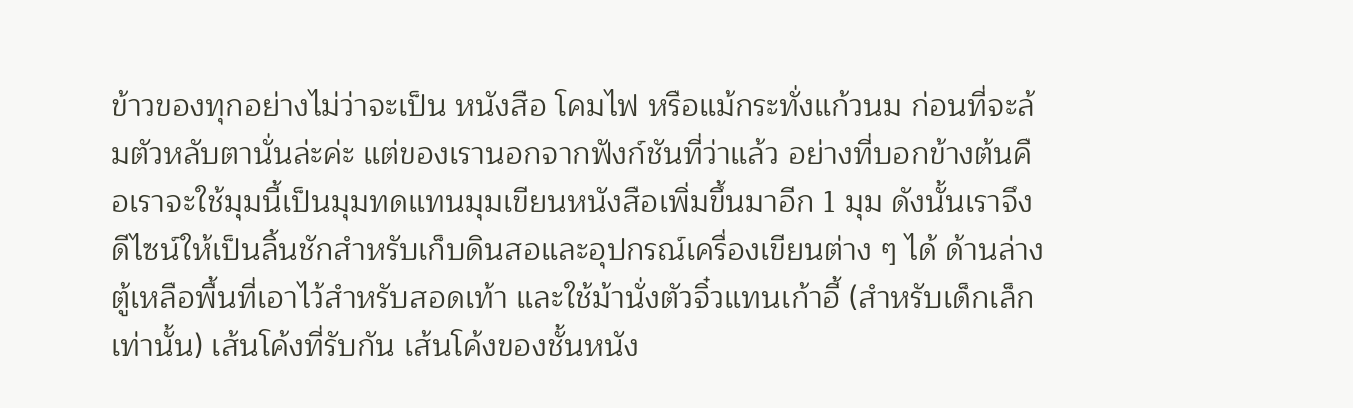ข้าวของทุกอย่างไม่ว่าจะเป็น หนังสือ โคมไฟ หรือแม้กระทั่งแก้วนม ก่อนที่จะล้มตัวหลับตานั่นล่ะค่ะ แต่ของเรานอกจากฟังก์ชันที่ว่าแล้ว อย่างที่บอกข้างต้นคือเราจะใช้มุมนี้เป็นมุมทดแทนมุมเขียนหนังสือเพิ่มขึ้นมาอีก 1 มุม ดังนั้นเราจึงดีไซน์ให้เป็นลิ้นชักสำหรับเก็บดินสอและอุปกรณ์เครื่องเขียนต่าง ๆ ได้ ด้านล่างตู้เหลือพื้นที่เอาไว้สำหรับสอดเท้า และใช้ม้านั่งตัวจิ๋วแทนเก้าอี้ (สำหรับเด็กเล็กเท่านั้น) เส้นโค้งที่รับกัน เส้นโค้งของชั้นหนัง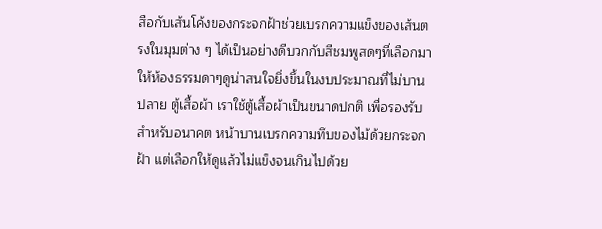สือกับเส้นโค้งของกระจกฝ้าช่วยเบรกความแข็งของเส้นตรงในมุมต่าง ๆ ได้เป็นอย่างดีบวกกับสีชมพูสดๆที่เลือกมาให้ห้องธรรมดาๆดูน่าสนใจยิ่งขึ้นในงบประมาณที่ไม่บานปลาย ตู้เสื้อผ้า เราใช้ตู้เสื้อผ้าเป็นขนาดปกติ เพื่อรองรับสำหรับอนาคต หน้าบานเบรกความทึบของไม้ด้วยกระจกฝ้า แต่เลือกให้ดูแล้วไม่แข็งจนเกินไปด้วย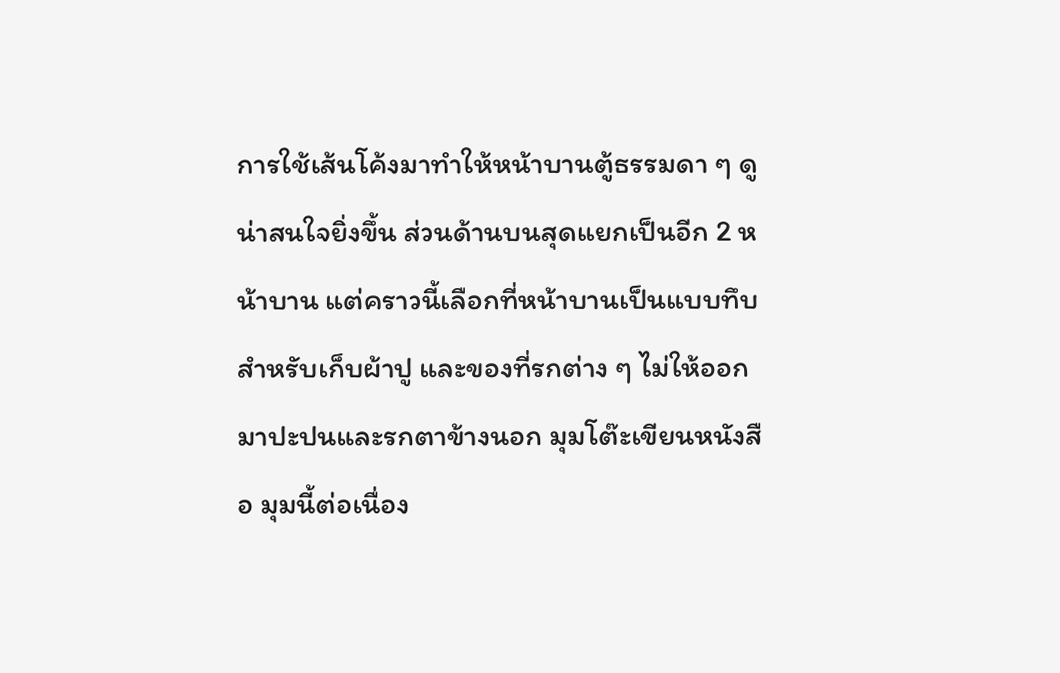การใช้เส้นโค้งมาทำให้หน้าบานตู้ธรรมดา ๆ ดูน่าสนใจยิ่งขึ้น ส่วนด้านบนสุดแยกเป็นอีก 2 หน้าบาน แต่คราวนี้เลือกที่หน้าบานเป็นแบบทึบสำหรับเก็บผ้าปู และของที่รกต่าง ๆ ไม่ให้ออกมาปะปนและรกตาข้างนอก มุมโต๊ะเขียนหนังสือ มุมนี้ต่อเนื่อง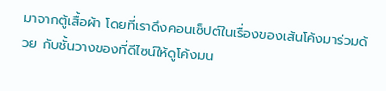มาจากตู้เสื้อผ้า โดยที่เราดึงคอนเซ็ปต์ในเรื่องของเส้นโค้งมาร่วมด้วย กับชั้นวางของที่ดีไซน์ให้ดูโค้งมน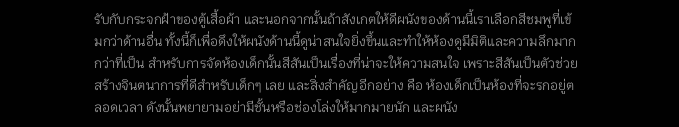รับกับกระจกฝ้าของตู้เสื้อผ้า และนอกจากนั้นถ้าสังเกตให้ดีผนังของด้านนี้เราเลือกสีชมพูที่เข้มกว่าด้านอื่น ทั้งนี้ก็เพื่อดึงให้ผนังด้านนี้ดูน่าสนใจยิ่งขึ้นและทำให้ห้องดูมีมิติและความลึกมากกว่าที่เป็น สำหรับการจัดห้องเด็กนั้นสีสันเป็นเรื่องที่น่าจะให้ความสนใจ เพราะสีสันเป็นตัวช่วยสร้างจินตนาการที่ดีสำหรับเด็กๆ เลย และสิ่งสำคัญอีกอย่าง คือ ห้องเด็กเป็นห้องที่จะรกอยู่ตลอดเวลา ดังนั้นพยายามอย่ามีชั้นหรือช่องโล่งให้มากมายนัก และผนัง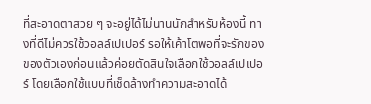ที่สะอาดตาสวย ๆ จะอยู่ได้ไม่นานนักสำหรับห้องนี้ ทางที่ดีไม่ควรใช้วอลล์เปเปอร์ รอให้เค้าโตพอที่จะรักของของตัวเองก่อนแล้วค่อยตัดสินใจเลือกใช้วอลล์เปเปอร์ โดยเลือกใช้แบบที่เช็ดล้างทำความสะอาดได้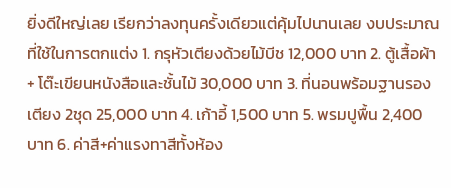ยิ่งดีใหญ่เลย เรียกว่าลงทุนครั้งเดียวแต่คุ้มไปนานเลย งบประมาณที่ใช้ในการตกแต่ง 1. กรุหัวเตียงด้วยไม้บีช 12,000 บาท 2. ตู้เสื้อผ้า + โต๊ะเขียนหนังสือและชั้นไม้ 30,000 บาท 3. ที่นอนพร้อมฐานรองเตียง 2ชุด 25,000 บาท 4. เก้าอี้ 1,500 บาท 5. พรมปูพื้น 2,400 บาท 6. ค่าสี+ค่าแรงทาสีทั้งห้อง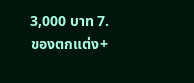3,000 บาท 7. ของตกแต่ง+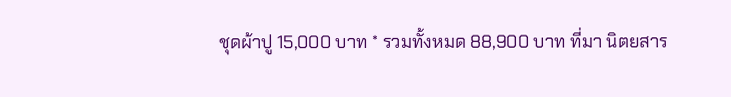ชุดผ้าปู 15,000 บาท * รวมทั้งหมด 88,900 บาท ที่มา นิตยสาร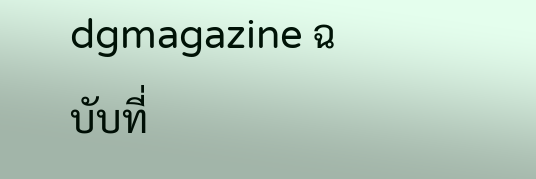dgmagazine ฉบับที่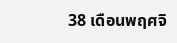38 เดือนพฤศจิ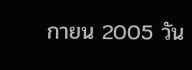กายน 2005 วัน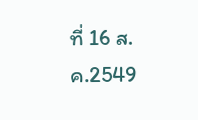ที่ 16 ส.ค.2549